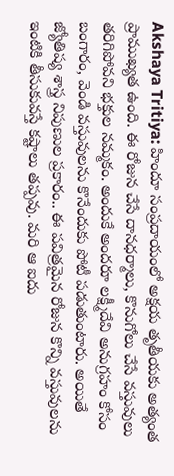Akshaya Tritiya: హిందూ సంప్రదాయంలో అక్షయ తృతీయకు అత్యంత ప్రాముఖ్యత ఉంది. ఈ రోజున చేసే దానధర్మాలు, కొనుగోలు చేసే వస్తువులు తరిగిపోవని భక్తుల నమ్మకం. అందుకే అందరూ లక్ష్మీదేవి అనుగ్రహం కోసం బంగారం, వెండి వస్తువులను కొనేందుకు పోటీ పడుతుంటారు. అయితే జ్యోతిష్య శాస్త్ర నిపుణుల ప్రకారం.. ఈ పవిత్రమైన రోజున కొన్ని వస్తువులను ఇంటికి తీసుకువస్తే కష్టాలు తప్పవు. మరి ఆ ఐదు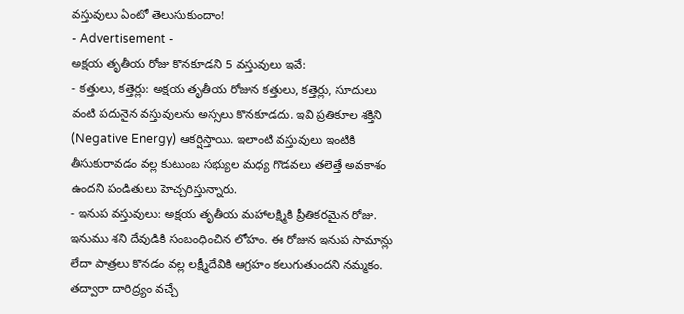వస్తువులు ఏంటో తెలుసుకుందాం!
- Advertisement -
అక్షయ తృతీయ రోజు కొనకూడని 5 వస్తువులు ఇవే:
- కత్తులు, కత్తెర్లు: అక్షయ తృతీయ రోజున కత్తులు, కత్తెర్లు, సూదులు వంటి పదునైన వస్తువులను అస్సలు కొనకూడదు. ఇవి ప్రతికూల శక్తిని (Negative Energy) ఆకర్షిస్తాయి. ఇలాంటి వస్తువులు ఇంటికి తీసుకురావడం వల్ల కుటుంబ సభ్యుల మధ్య గొడవలు తలెత్తే అవకాశం ఉందని పండితులు హెచ్చరిస్తున్నారు.
- ఇనుప వస్తువులు: అక్షయ తృతీయ మహాలక్ష్మికి ప్రీతికరమైన రోజు. ఇనుము శని దేవుడికి సంబంధించిన లోహం. ఈ రోజున ఇనుప సామాన్లు లేదా పాత్రలు కొనడం వల్ల లక్ష్మీదేవికి ఆగ్రహం కలుగుతుందని నమ్మకం. తద్వారా దారిద్ర్యం వచ్చే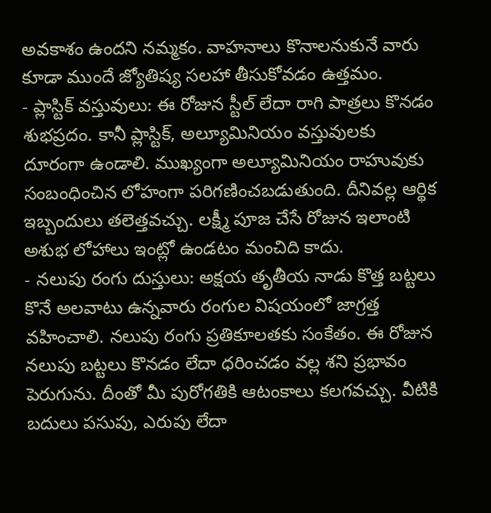అవకాశం ఉందని నమ్మకం. వాహనాలు కొనాలనుకునే వారు కూడా ముందే జ్యోతిష్య సలహా తీసుకోవడం ఉత్తమం.
- ప్లాస్టిక్ వస్తువులు: ఈ రోజున స్టీల్ లేదా రాగి పాత్రలు కొనడం శుభప్రదం. కానీ ప్లాస్టిక్, అల్యూమినియం వస్తువులకు దూరంగా ఉండాలి. ముఖ్యంగా అల్యూమినియం రాహువుకు సంబంధించిన లోహంగా పరిగణించబడుతుంది. దీనివల్ల ఆర్థిక ఇబ్బందులు తలెత్తవచ్చు. లక్ష్మీ పూజ చేసే రోజున ఇలాంటి అశుభ లోహాలు ఇంట్లో ఉండటం మంచిది కాదు.
- నలుపు రంగు దుస్తులు: అక్షయ తృతీయ నాడు కొత్త బట్టలు కొనే అలవాటు ఉన్నవారు రంగుల విషయంలో జాగ్రత్త వహించాలి. నలుపు రంగు ప్రతికూలతకు సంకేతం. ఈ రోజున నలుపు బట్టలు కొనడం లేదా ధరించడం వల్ల శని ప్రభావం పెరుగును. దీంతో మీ పురోగతికి ఆటంకాలు కలగవచ్చు. వీటికి బదులు పసుపు, ఎరుపు లేదా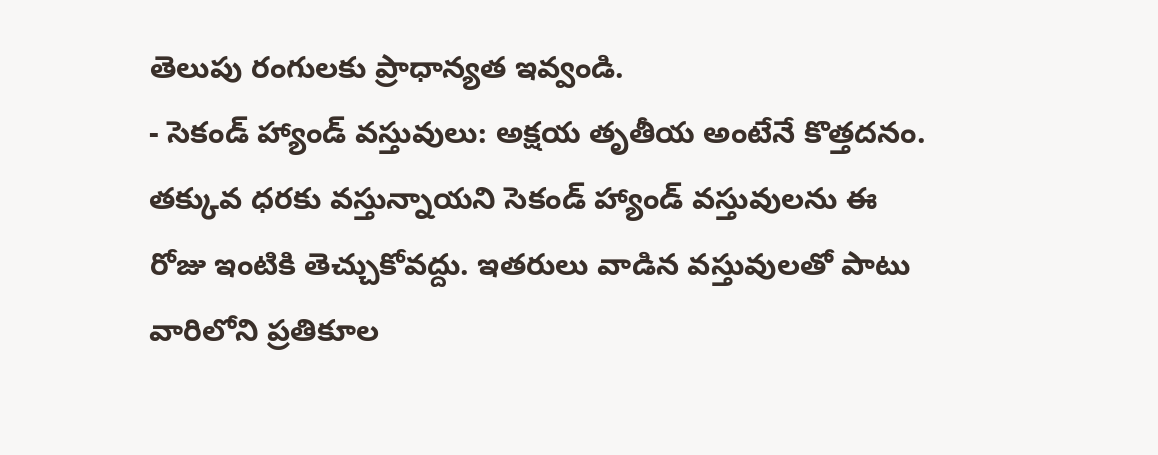తెలుపు రంగులకు ప్రాధాన్యత ఇవ్వండి.
- సెకండ్ హ్యాండ్ వస్తువులు: అక్షయ తృతీయ అంటేనే కొత్తదనం. తక్కువ ధరకు వస్తున్నాయని సెకండ్ హ్యాండ్ వస్తువులను ఈ రోజు ఇంటికి తెచ్చుకోవద్దు. ఇతరులు వాడిన వస్తువులతో పాటు వారిలోని ప్రతికూల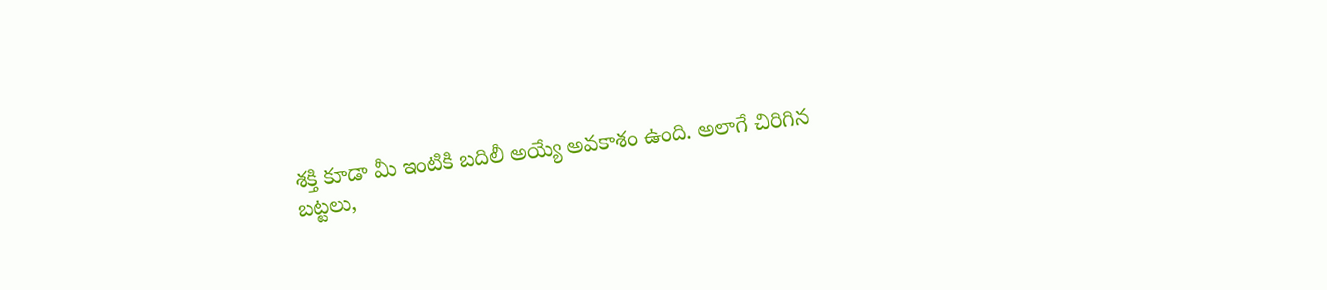శక్తి కూడా మీ ఇంటికి బదిలీ అయ్యే అవకాశం ఉంది. అలాగే చిరిగిన బట్టలు,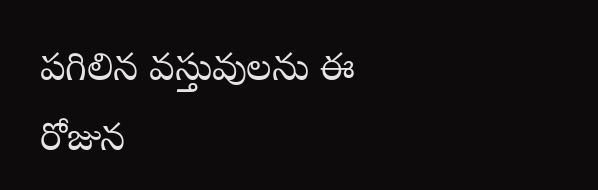పగిలిన వస్తువులను ఈ రోజున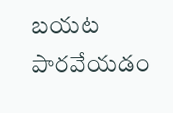బయట పారవేయడం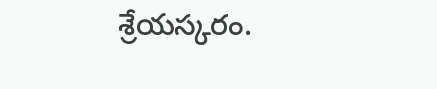శ్రేయస్కరం.